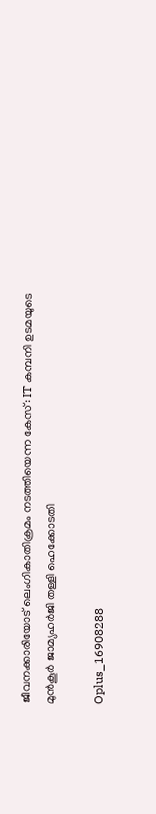ജീവനക്കാരിയോട് ലെംഗികാതിക്രമം നടത്തിയെന്ന കേസ്: IT കമ്പനി ഉടമയുടെ മുൻകൂര്‍ ജാമ്യഹര്‍ജി തള്ളി ഹെക്കോടതി

Oplus_16908288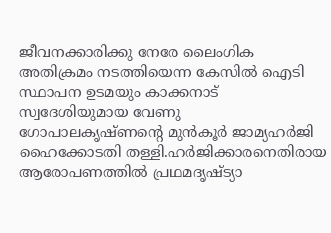ജീവനക്കാരിക്കു നേരേ ലൈംഗിക അതിക്രമം നടത്തിയെന്ന കേസില്‍ ഐടി സ്ഥാപന ഉടമയും കാക്കനാട് സ്വദേശിയുമായ വേണു ഗോപാലകൃഷ്ണന്റെ മുൻകൂർ ജാമ്യഹർജി ഹൈക്കോടതി തള്ളി.ഹർജിക്കാരനെതിരായ ആരോപണത്തില്‍ പ്രഥമദൃഷ്ട്യാ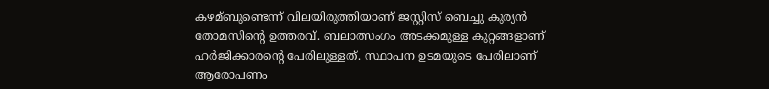കഴമ്ബുണ്ടെന്ന് വിലയിരുത്തിയാണ് ജസ്റ്റിസ് ബെച്ചു കുര്യൻ തോമസിന്റെ ഉത്തരവ്. ബലാത്സംഗം അടക്കമുള്ള കുറ്റങ്ങളാണ് ഹർജിക്കാരന്റെ പേരിലുള്ളത്. സ്ഥാപന ഉടമയുടെ പേരിലാണ് ആരോപണം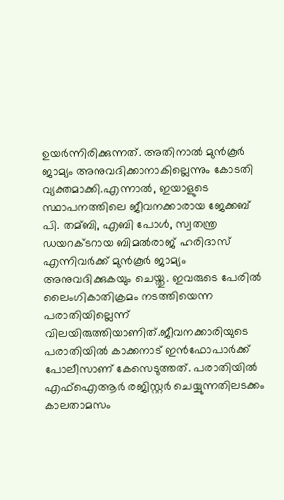ഉയർന്നിരിക്കുന്നത്. അതിനാല്‍ മുൻകൂർ ജാമ്യം അനുവദിക്കാനാകില്ലെന്നും കോടതി വ്യക്തമാക്കി.എന്നാല്‍, ഇയാളുടെ സ്ഥാപനത്തിലെ ജീവനക്കാരായ ജേക്കബ് പി. തമ്ബി, എബി പോള്‍, സ്വതന്ത്ര ഡയറക്ടറായ ബിമല്‍രാജ് ഹരിദാസ് എന്നിവർക്ക് മുൻകൂർ ജാമ്യം അനുവദിക്കുകയും ചെയ്തു. ഇവരുടെ പേരില്‍ ലൈംഗികാതിക്രമം നടത്തിയെന്ന പരാതിയില്ലെന്ന് വിലയിരുത്തിയാണിത്.ജീവനക്കാരിയുടെ പരാതിയില്‍ കാക്കനാട് ഇൻഫോപാർക്ക് പോലീസാണ് കേസെടുത്തത്. പരാതിയില്‍ എഫ്‌ഐആർ രജിസ്റ്റർ ചെയ്യുന്നതിലടക്കം കാലതാമസം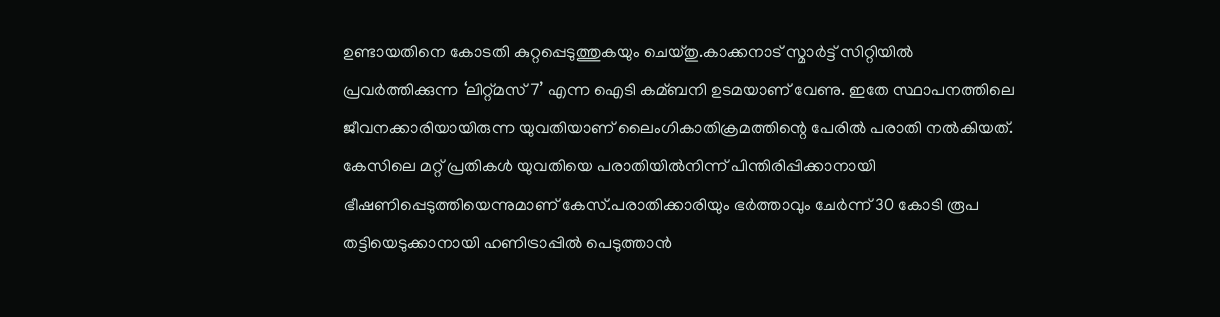ഉണ്ടായതിനെ കോടതി കുറ്റപ്പെടുത്തുകയും ചെയ്തു.കാക്കനാട് സ്മാർട്ട് സിറ്റിയില്‍ പ്രവർത്തിക്കുന്ന ‘ലിറ്റ്മസ് 7’ എന്ന ഐടി കമ്ബനി ഉടമയാണ് വേണു. ഇതേ സ്ഥാപനത്തിലെ ജീവനക്കാരിയായിരുന്ന യുവതിയാണ് ലൈംഗികാതിക്രമത്തിന്റെ പേരില്‍ പരാതി നല്‍കിയത്. കേസിലെ മറ്റ് പ്രതികള്‍ യുവതിയെ പരാതിയില്‍നിന്ന് പിന്തിരിപ്പിക്കാനായി ഭീഷണിപ്പെടുത്തിയെന്നുമാണ് കേസ്.പരാതിക്കാരിയും ഭർത്താവും ചേർന്ന് 30 കോടി രൂപ തട്ടിയെടുക്കാനായി ഹണിട്രാപ്പില്‍ പെടുത്താൻ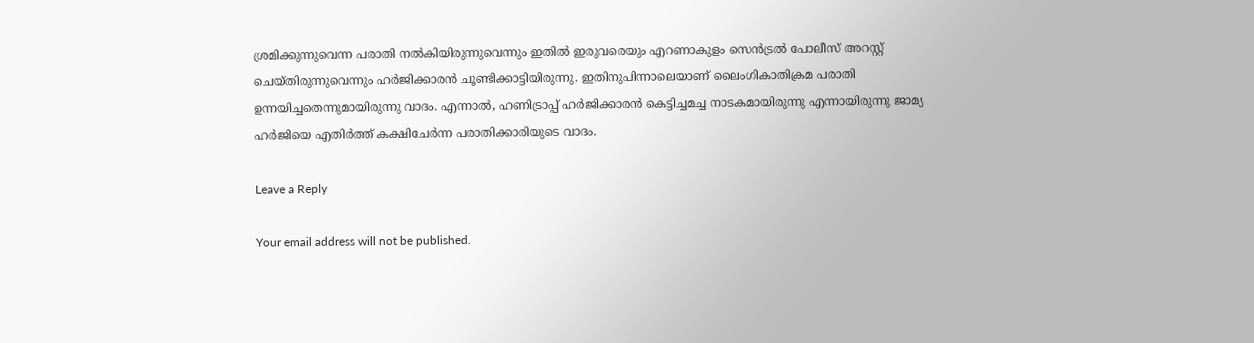ശ്രമിക്കുന്നുവെന്ന പരാതി നല്‍കിയിരുന്നുവെന്നും ഇതില്‍ ഇരുവരെയും എറണാകുളം സെൻട്രല്‍ പോലീസ് അറസ്റ്റ് ചെയ്തിരുന്നുവെന്നും ഹർജിക്കാരൻ ചൂണ്ടിക്കാട്ടിയിരുന്നു. ഇതിനുപിന്നാലെയാണ് ലൈംഗികാതിക്രമ പരാതി ഉന്നയിച്ചതെന്നുമായിരുന്നു വാദം. എന്നാല്‍, ഹണിട്രാപ്പ് ഹർജിക്കാരൻ കെട്ടിച്ചമച്ച നാടകമായിരുന്നു എന്നായിരുന്നു ജാമ്യ ഹർജിയെ എതിർത്ത് കക്ഷിചേർന്ന പരാതിക്കാരിയുടെ വാദം.

Leave a Reply

Your email address will not be published.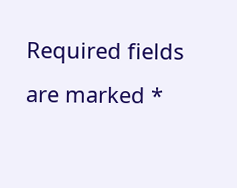Required fields are marked *